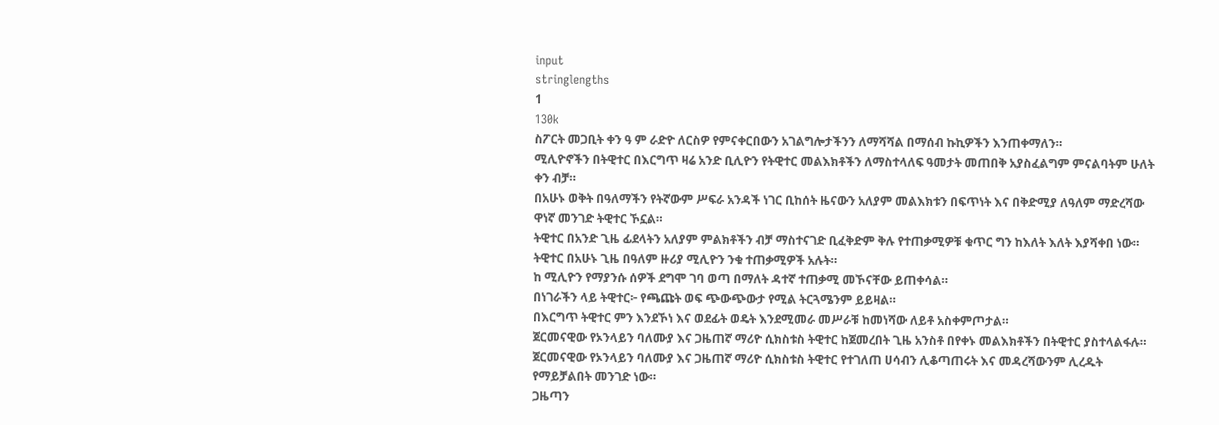input
stringlengths
1
130k
ስፖርት መጋቢት ቀን ዓ ም ራድዮ ለርስዎ የምናቀርበውን አገልግሎታችንን ለማሻሻል በማሰብ ኩኪዎችን እንጠቀማለን።
ሚሊዮኖችን በትዊተር በእርግጥ ዛሬ አንድ ቢሊዮን የትዊተር መልእክቶችን ለማስተላለፍ ዓመታት መጠበቅ አያስፈልግም ምናልባትም ሁለት ቀን ብቻ።
በአሁኑ ወቅት በዓለማችን የትኛውም ሥፍራ አንዳች ነገር ቢከሰት ዜናውን አለያም መልእክቱን በፍጥነት እና በቅድሚያ ለዓለም ማድረሻው ዋነኛ መንገድ ትዊተር ኾኗል።
ትዊተር በአንድ ጊዜ ፊደላትን አለያም ምልክቶችን ብቻ ማስተናገድ ቢፈቅድም ቅሉ የተጠቃሚዎቹ ቁጥር ግን ከእለት እለት እያሻቀበ ነው።
ትዊተር በአሁኑ ጊዜ በዓለም ዙሪያ ሚሊዮን ንቁ ተጠቃሚዎች አሉት።
ከ ሚሊዮን የማያንሱ ሰዎች ደግሞ ገባ ወጣ በማለት ዳተኛ ተጠቃሚ መኾናቸው ይጠቀሳል።
በነገራችን ላይ ትዊተር፦ የጫጩት ወፍ ጭውጭውታ የሚል ትርጓሜንም ይይዛል።
በእርግጥ ትዊተር ምን እንደኾነ እና ወደፊት ወዴት እንደሚመራ መሥራቹ ከመነሻው ለይቶ አስቀምጦታል።
ጀርመናዊው የኦንላይን ባለሙያ እና ጋዜጠኛ ማሪዮ ሲክስቱስ ትዊተር ከጀመረበት ጊዜ አንስቶ በየቀኑ መልእክቶችን በትዊተር ያስተላልፋሉ።
ጀርመናዊው የኦንላይን ባለሙያ እና ጋዜጠኛ ማሪዮ ሲክስቱስ ትዊተር የተገለጠ ሀሳብን ሊቆጣጠሩት እና መዳረሻውንም ሊረዱት የማይቻልበት መንገድ ነው።
ጋዜጣን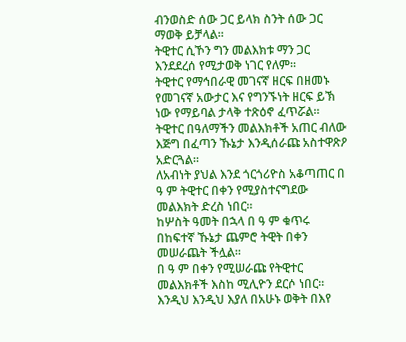ብንወስድ ሰው ጋር ይላክ ስንት ሰው ጋር ማወቅ ይቻላል።
ትዊተር ሲኾን ግን መልእክቱ ማን ጋር እንደደረሰ የሚታወቅ ነገር የለም።
ትዊተር የማኅበራዊ መገናኛ ዘርፍ በዘመኑ የመገናኛ አውታር እና የግንኙነት ዘርፍ ይኽ ነው የማይባል ታላቅ ተጽዕኖ ፈጥሯል።
ትዊተር በዓለማችን መልእክቶች አጠር ብለው እጅግ በፈጣን ኹኔታ እንዲሰራጩ አስተዋጽዖ አድርጓል።
ለአብነት ያህል እንደ ጎርጎሪዮስ አቆጣጠር በ ዓ ም ትዊተር በቀን የሚያስተናግደው መልእክት ድረስ ነበር።
ከሦስት ዓመት በኋላ በ ዓ ም ቁጥሩ በከፍተኛ ኹኔታ ጨምሮ ትዊት በቀን መሠራጨት ችሏል።
በ ዓ ም በቀን የሚሠራጩ የትዊተር መልእክቶች እስከ ሚሊዮን ደርሶ ነበር።
እንዲህ እንዲህ እያለ በአሁኑ ወቅት በእየ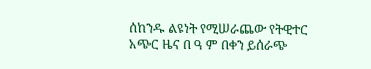ሰከንዱ ልዩነት የሚሠራጨው የትዊተር አጭር ዜና በ ዓ ም በቀን ይሰራጭ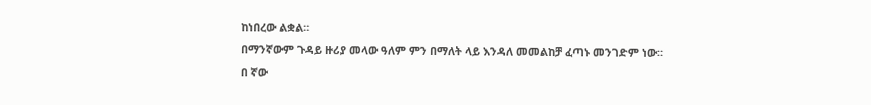ከነበረው ልቋል።
በማንኛውም ጉዳይ ዙሪያ መላው ዓለም ምን በማለት ላይ እንዳለ መመልከቻ ፈጣኑ መንገድም ነው።
በ ኛው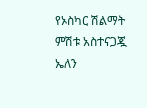የኦስካር ሽልማት ምሽቱ አስተናጋጇ ኤለን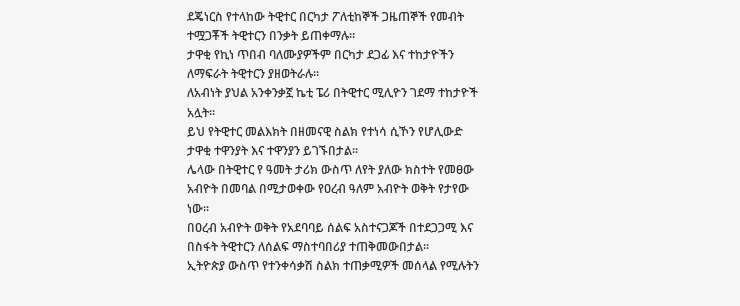ደጄነርስ የተላከው ትዊተር በርካታ ፖለቲከኞች ጋዜጠኞች የመብት ተሟጋቾች ትዊተርን በንቃት ይጠቀማሉ።
ታዋቂ የኪነ ጥበብ ባለሙያዎችም በርካታ ደጋፊ እና ተከታዮችን ለማፍራት ትዊተርን ያዘወትራሉ።
ለአብነት ያህል አንቀንቃኟ ኬቲ ፔሪ በትዊተር ሚሊዮን ገደማ ተከታዮች አሏት።
ይህ የትዊተር መልእክት በዘመናዊ ስልክ የተነሳ ሲኾን የሆሊውድ ታዋቂ ተዋንያት እና ተዋንያን ይገኙበታል።
ሌላው በትዊተር የ ዓመት ታሪክ ውስጥ ለየት ያለው ክስተት የመፀው አብዮት በመባል በሚታወቀው የዐረብ ዓለም አብዮት ወቅት የታየው ነው።
በዐረብ አብዮት ወቅት የአደባባይ ሰልፍ አስተናጋጆች በተደጋጋሚ እና በስፋት ትዊተርን ለሰልፍ ማስተባበሪያ ተጠቅመውበታል።
ኢትዮጵያ ውስጥ የተንቀሳቃሽ ስልክ ተጠቃሚዎች መሰላል የሚሉትን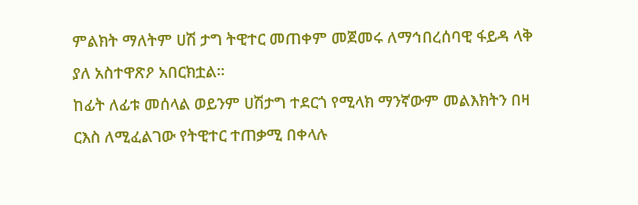ምልክት ማለትም ሀሽ ታግ ትዊተር መጠቀም መጀመሩ ለማኅበረሰባዊ ፋይዳ ላቅ ያለ አስተዋጽዖ አበርክቷል።
ከፊት ለፊቱ መሰላል ወይንም ሀሽታግ ተደርጎ የሚላክ ማንኛውም መልእክትን በዛ ርእስ ለሚፈልገው የትዊተር ተጠቃሚ በቀላሉ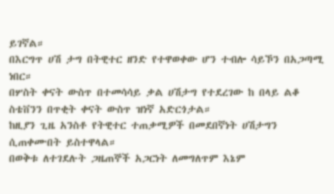ይገኛል።
በእርግጥ ሀሽ ታግ በትዊተር ዘንድ የተዋወቀው ሆን ተብሎ ሳይኾን በአጋጣሚ ነበር።
በሦስት ቀናት ውስጥ በተመሳሳይ ቃል ሀሽታግ የተደረገው ከ በላይ ልቆ ስቴቨንን በጥቂት ቀናት ውስጥ ዝነኛ አድርጎታል።
ከዚያን ጊዜ አንስቶ የትዊተር ተጠቃሚዎች በመደበኛነት ሀሽታግን ሲጠቀሙበት ይስተዋላል።
በወቅቱ ለተገደሉት ጋዜጠኞች አጋርነት ለመግለጥም እኔም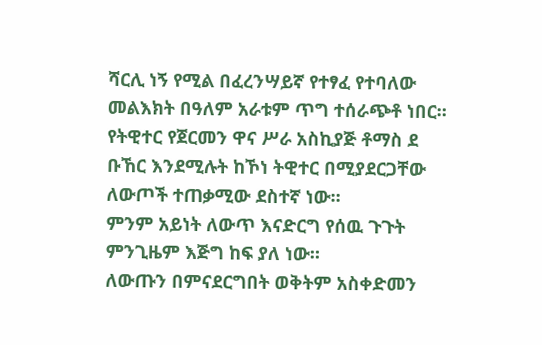ሻርሊ ነኝ የሚል በፈረንሣይኛ የተፃፈ የተባለው መልእክት በዓለም አራቱም ጥግ ተሰራጭቶ ነበር።
የትዊተር የጀርመን ዋና ሥራ አስኪያጅ ቶማስ ደ ቡኸር እንደሚሉት ከኾነ ትዊተር በሚያደርጋቸው ለውጦች ተጠቃሚው ደስተኛ ነው።
ምንም አይነት ለውጥ እናድርግ የሰዉ ጉጉት ምንጊዜም እጅግ ከፍ ያለ ነው።
ለውጡን በምናደርግበት ወቅትም አስቀድመን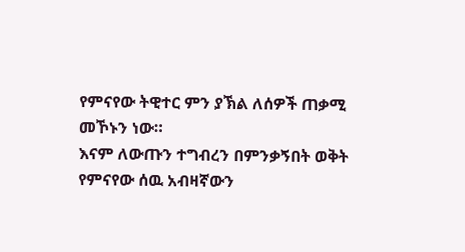የምናየው ትዊተር ምን ያኽል ለሰዎች ጠቃሚ መኾኑን ነው።
እናም ለውጡን ተግብረን በምንቃኝበት ወቅት የምናየው ሰዉ አብዛኛውን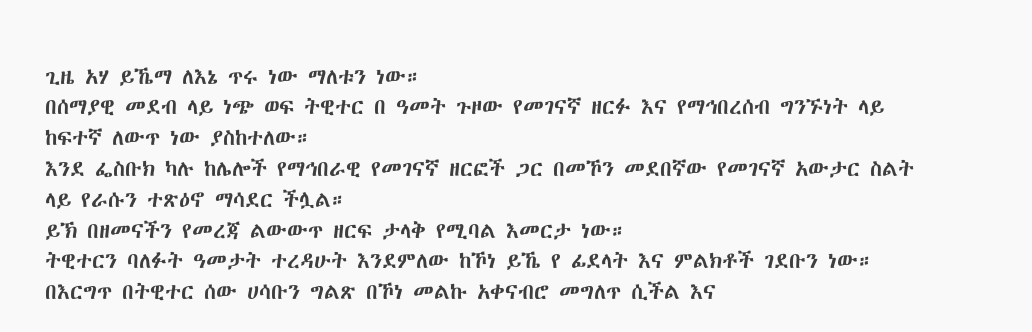ጊዜ አሃ ይኼማ ለእኔ ጥሩ ነው ማለቱን ነው።
በሰማያዊ መደብ ላይ ነጭ ወፍ ትዊተር በ ዓመት ጉዞው የመገናኛ ዘርፉ እና የማኅበረሰብ ግንኙነት ላይ ከፍተኛ ለውጥ ነው ያስከተለው።
እንደ ፌስቡክ ካሉ ከሌሎች የማኅበራዊ የመገናኛ ዘርፎች ጋር በመኾን መደበኛው የመገናኛ አውታር ስልት ላይ የራሱን ተጽዕኖ ማሳደር ችሏል።
ይኽ በዘመናችን የመረጃ ልውውጥ ዘርፍ ታላቅ የሚባል እመርታ ነው።
ትዊተርን ባለፉት ዓመታት ተረዳሁት እንደምለው ከኾነ ይኼ የ ፊደላት እና ምልክቶች ገደቡን ነው።
በእርግጥ በትዊተር ሰው ሀሳቡን ግልጽ በኾነ መልኩ አቀናብሮ መግለጥ ሲችል እና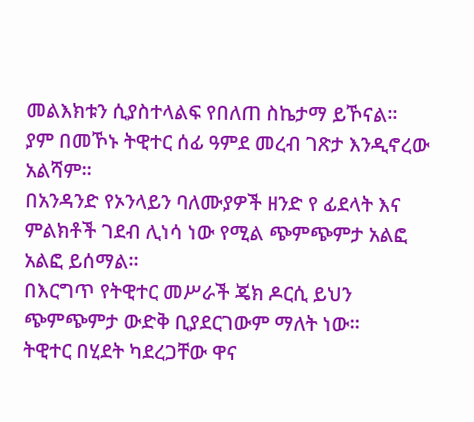መልእክቱን ሲያስተላልፍ የበለጠ ስኬታማ ይኾናል።
ያም በመኾኑ ትዊተር ሰፊ ዓምደ መረብ ገጽታ እንዲኖረው አልሻም።
በአንዳንድ የኦንላይን ባለሙያዎች ዘንድ የ ፊደላት እና ምልክቶች ገደብ ሊነሳ ነው የሚል ጭምጭምታ አልፎ አልፎ ይሰማል።
በእርግጥ የትዊተር መሥራች ጄክ ዶርሲ ይህን ጭምጭምታ ውድቅ ቢያደርገውም ማለት ነው።
ትዊተር በሂደት ካደረጋቸው ዋና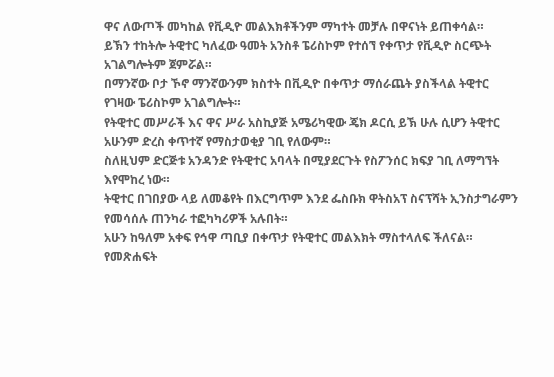ዋና ለውጦች መካከል የቪዲዮ መልእክቶችንም ማካተት መቻሉ በዋናነት ይጠቀሳል።
ይኽን ተከትሎ ትዊተር ካለፈው ዓመት አንስቶ ፔሪስኮም የተሰኘ የቀጥታ የቪዲዮ ስርጭት አገልግሎትም ጀምሯል።
በማንኛው ቦታ ኾኖ ማንኛውንም ክስተት በቪዲዮ በቀጥታ ማሰራጨት ያስችላል ትዊተር የገዛው ፔሪስኮም አገልግሎት።
የትዊተር መሥራች እና ዋና ሥራ አስኪያጅ አሜሪካዊው ጄክ ዶርሲ ይኽ ሁሉ ሲሆን ትዊተር አሁንም ድረስ ቀጥተኛ የማስታወቂያ ገቢ የለውም።
ስለዚህም ድርጅቱ አንዳንድ የትዊተር አባላት በሚያደርጉት የስፖንሰር ክፍያ ገቢ ለማግኘት እየሞከረ ነው።
ትዊተር በገበያው ላይ ለመቆየት በእርግጥም እንደ ፌስቡክ ዋትስአፕ ስናፕሻት ኢንስታግራምን የመሳሰሉ ጠንካራ ተፎካካሪዎች አሉበት።
አሁን ከዓለም አቀፍ የኅዋ ጣቢያ በቀጥታ የትዊተር መልእክት ማስተላለፍ ችለናል።
የመጽሐፍት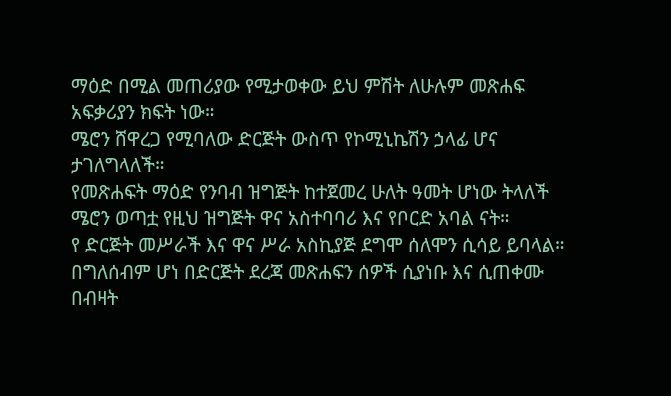ማዕድ በሚል መጠሪያው የሚታወቀው ይህ ምሽት ለሁሉም መጽሐፍ አፍቃሪያን ክፍት ነው።
ሜሮን ሸዋረጋ የሚባለው ድርጅት ውስጥ የኮሚኒኬሽን ኃላፊ ሆና ታገለግላለች።
የመጽሐፍት ማዕድ የንባብ ዝግጅት ከተጀመረ ሁለት ዓመት ሆነው ትላለች ሜሮን ወጣቷ የዚህ ዝግጅት ዋና አስተባባሪ እና የቦርድ አባል ናት።
የ ድርጅት መሥራች እና ዋና ሥራ አስኪያጅ ደግሞ ሰለሞን ሲሳይ ይባላል።
በግለሰብም ሆነ በድርጅት ደረጃ መጽሐፍን ሰዎች ሲያነቡ እና ሲጠቀሙ በብዛት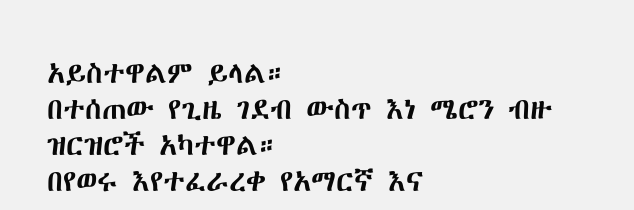አይስተዋልም ይላል።
በተሰጠው የጊዜ ገደብ ውስጥ እነ ሜሮን ብዙ ዝርዝሮች አካተዋል።
በየወሩ እየተፈራረቀ የአማርኛ እና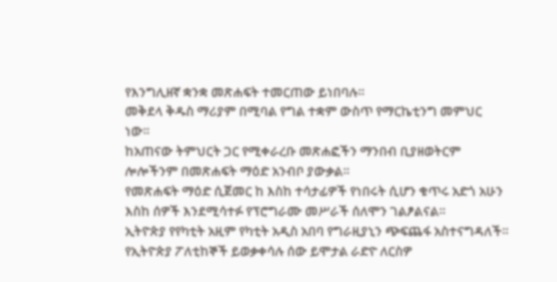የእንግሊዘኛ ቋንቋ መጽሐፍት ተመርጠው ይነበባሉ።
መቅደላ ቅዱስ ማሪያም በሚባል የግል ተቋም ውስጥ የማርኬቲንግ መምህር ነው።
ከአጠናው ትምህርት ጋር የሚቀራረቡ መጽሐፎችን ማንበብ ቢያዘወትርም ሎሎችንም በመጽሐፍት ማዕድ አንብቦ ያውቃል።
የመጽሐፍት ማዕድ ሲጀመር ከ እስከ ተሳታፊዎች የነበሩት ሲሆን ቁጥሩ አድጎ አሁን እስከ ሰዎች እንደሚሳተፉ የፕሮግራሙ መሥራች ሰለሞን ገልፆልናል።
ኢትዮጵያ የየካቲት አዚም የካቲት አዲስ አበባ የግራዚያኒን ጭፍጨፋ አስተናግዳለች።
የኢትዮጵያ ፖለቲከኞች ይወቃቀሳሉ ሰው ይሞታል ራድዮ ለርስዎ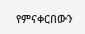የምናቀርበውን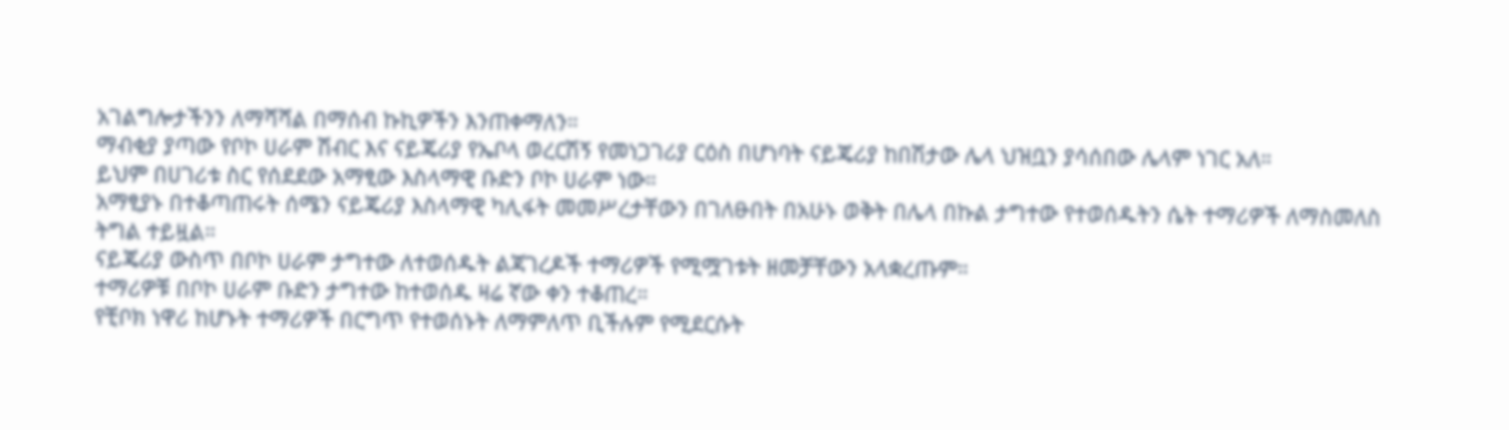አገልግሎታችንን ለማሻሻል በማሰብ ኩኪዎችን እንጠቀማለን።
ማብቂያ ያጣው የቦኮ ሀራም ሽብር እና ናይጄሪያ የኤቦላ ወረርሽኝ የመነጋገሪያ ርዕስ በሆነባት ናይጄሪያ ከበሽታው ሌላ ህዝቧን ያሳሰበው ሌላም ነገር አለ።
ይህም በሀገሪቱ ስር የሰደደው አማፂው እስላማዊ ቡድን ቦኮ ሀራም ነው።
አማፂያኑ በተቆጣጠሩት ሰሜን ናይጄሪያ እስላማዊ ካሊፋት መመሥረታቸውን በገለፁበት በአሁኑ ወቅት በሌላ በኩል ታግተው የተወሰዱትን ሴት ተማሪዎች ለማስመለስ ትግል ተይዟል።
ናይጄሪያ ውስጥ በቦኮ ሀራም ታግተው ለተወሰዱት ልጃገረዶች ተማሪዎች የሚሟገቱት ዘመቻቸውን አላቋረጡም።
ተማሪዎቹ በቦኮ ሀራም ቡድን ታግተው ከተወሰዱ ዛሬ ኛው ቀን ተቆጠረ።
የቺቦክ ነዋሪ ከሆኑት ተማሪዎች በርግጥ የተወሰኑት ለማምለጥ ቢችሉም የሚደርሱት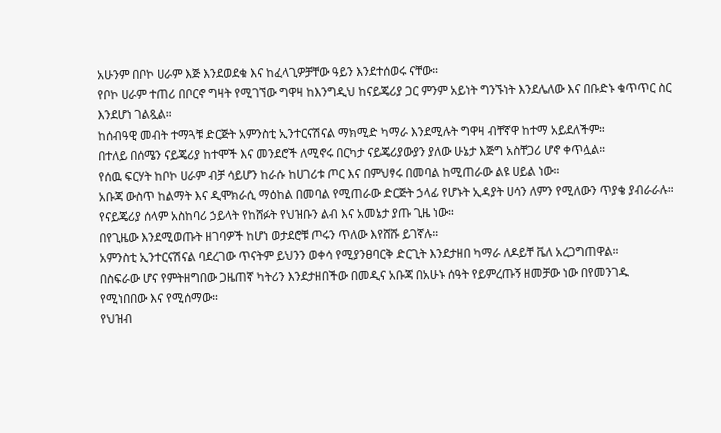አሁንም በቦኮ ሀራም እጅ እንደወደቁ እና ከፈላጊዎቻቸው ዓይን እንደተሰወሩ ናቸው።
የቦኮ ሀራም ተጠሪ በቦርኖ ግዛት የሚገኘው ግዋዛ ከእንግዲህ ከናይጄሪያ ጋር ምንም አይነት ግንኙነት እንደሌለው እና በቡድኑ ቁጥጥር ስር እንደሆነ ገልጿል።
ከሰብዓዊ መብት ተማጓቹ ድርጅት አምንስቲ ኢንተርናሽናል ማክሚድ ካማራ እንደሚሉት ግዋዛ ብቸኛዋ ከተማ አይደለችም።
በተለይ በሰሜን ናይጄሪያ ከተሞች እና መንደሮች ለሚኖሩ በርካታ ናይጄሪያውያን ያለው ሁኔታ እጅግ አስቸጋሪ ሆኖ ቀጥሏል።
የሰዉ ፍርሃት ከቦኮ ሀራም ብቻ ሳይሆን ከራሱ ከሀገሪቱ ጦር እና በምህፃሩ በመባል ከሚጠራው ልዩ ሀይል ነው።
አቡጃ ውስጥ ከልማት እና ዲሞክራሲ ማዕከል በመባል የሚጠራው ድርጅት ኃላፊ የሆኑት ኢዳያት ሀሳን ለምን የሚለውን ጥያቄ ያብራራሉ።
የናይጄሪያ ሰላም አስከባሪ ኃይላት የከሸፉት የህዝቡን ልብ እና አመኔታ ያጡ ጊዜ ነው።
በየጊዜው እንደሚወጡት ዘገባዎች ከሆነ ወታደሮቹ ጦሩን ጥለው እየሸሹ ይገኛሉ።
አምንስቲ ኢንተርናሽናል ባደረገው ጥናትም ይህንን ወቀሳ የሚያንፀባርቅ ድርጊት እንደታዘበ ካማራ ለዶይቸ ቬለ አረጋግጠዋል።
በስፍራው ሆና የምትዘግበው ጋዜጠኛ ካትሪን እንደታዘበችው በመዲና አቡጃ በአሁኑ ሰዓት የይምረጡኝ ዘመቻው ነው በየመንገዱ የሚነበበው እና የሚሰማው።
የህዝብ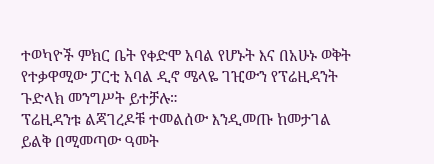ተወካዮች ምክር ቤት የቀድሞ አባል የሆኑት እና በአሁኑ ወቅት የተቃዋሚው ፓርቲ አባል ዲኖ ሜላዬ ገዢውን የፕሬዚዳንት ጉድላክ መንግሥት ይተቻሉ።
ፕሬዚዳንቱ ልጃገረዶቹ ተመልሰው እንዲመጡ ከመታገል ይልቅ በሚመጣው ዓመት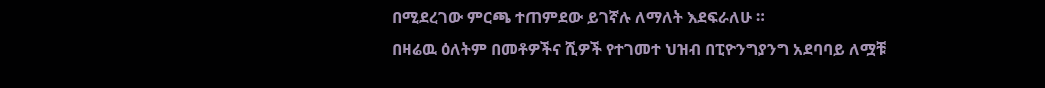በሚደረገው ምርጫ ተጠምደው ይገኛሉ ለማለት እደፍራለሁ ።
በዛሬዉ ዕለትም በመቶዎችና ሺዎች የተገመተ ህዝብ በፒዮንግያንግ አደባባይ ለሟቹ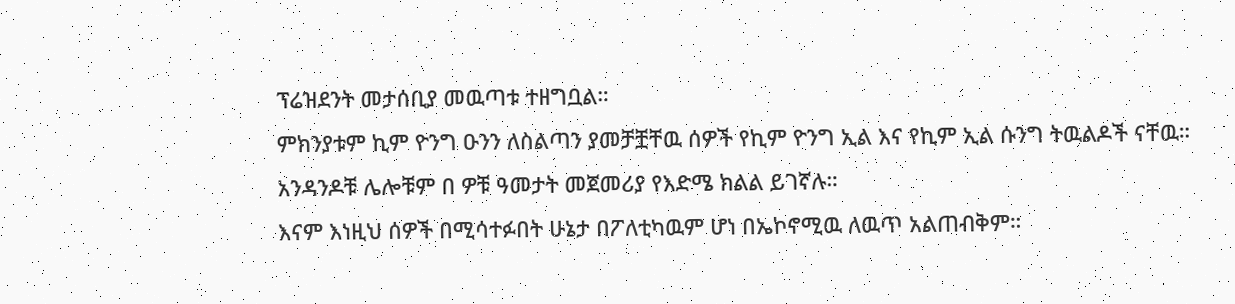ፕሬዝደንት መታሰቢያ መዉጣቱ ተዘግቧል።
ምክንያቱም ኪም ዮንግ ዑንን ለስልጣን ያመቻቿቸዉ ሰዎች የኪም ዮንግ ኢል እና የኪም ኢል ሱንግ ትዉልዶች ናቸዉ።
አንዳንዶቹ ሌሎቹም በ ዎቹ ዓመታት መጀመሪያ የእድሜ ክልል ይገኛሉ።
እናም እነዚህ ሰዎች በሚሳተፉበት ሁኔታ በፖለቲካዉም ሆነ በኤኮኖሚዉ ለዉጥ አልጠብቅም።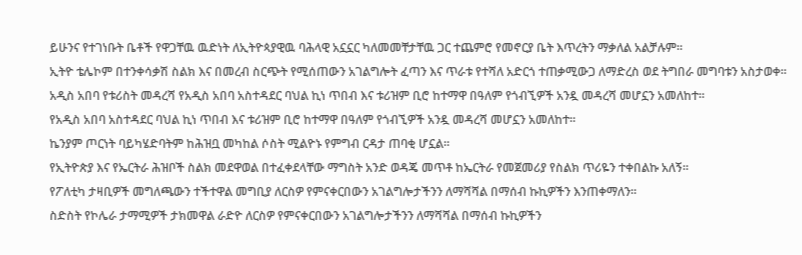ይሁንና የተገነቡት ቤቶች የዋጋቸዉ ዉድነት ለኢትዮጳያዊዉ ባሕላዊ አኗኗር ካለመመቸታቸዉ ጋር ተጨምሮ የመኖርያ ቤት እጥረትን ማቃለል አልቻሉም።
ኢትዮ ቴሌኮም በተንቀሳቃሽ ስልክ እና በመረብ ስርጭት የሚሰጠውን አገልግሎት ፈጣን እና ጥራቱ የተሻለ አድርጎ ተጠቃሚውጋ ለማድረስ ወደ ትግበራ መግባቱን አስታወቀ።
አዲስ አበባ የቱሪስት መዳረሻ የአዲስ አበባ አስተዳደር ባህል ኪነ ጥበብ እና ቱሪዝም ቢሮ ከተማዋ በዓለም የጎብኚዎች አንዷ መዳረሻ መሆኗን አመለከተ።
የአዲስ አበባ አስተዳደር ባህል ኪነ ጥበብ እና ቱሪዝም ቢሮ ከተማዋ በዓለም የጎብኚዎች አንዷ መዳረሻ መሆኗን አመለከተ።
ኬንያም ጦርነት ባይካሄድባትም ከሕዝቧ መካከል ሶስት ሚልዮኑ የምግብ ርዳታ ጠባቂ ሆኗል።
የኢትዮጵያ እና የኤርትራ ሕዝቦች ስልክ መደዋወል በተፈቀደላቸው ማግስት አንድ ወዳጄ መጥቶ ከኤርትራ የመጀመሪያ የስልክ ጥሪዬን ተቀበልኩ አለኝ።
የፖለቲካ ታዛቢዎች መግለጫውን ተችተዋል መግቢያ ለርስዎ የምናቀርበውን አገልግሎታችንን ለማሻሻል በማሰብ ኩኪዎችን እንጠቀማለን።
ስድስት የኮሌራ ታማሚዎች ታክመዋል ራድዮ ለርስዎ የምናቀርበውን አገልግሎታችንን ለማሻሻል በማሰብ ኩኪዎችን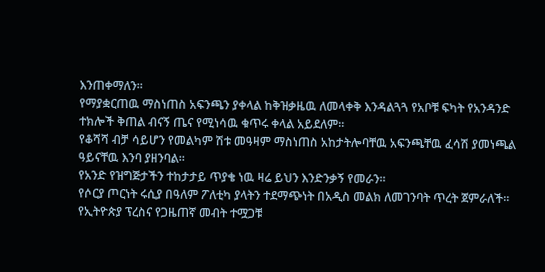እንጠቀማለን።
የማያቋርጠዉ ማስነጠስ አፍንጫን ያቀላል ከቅዝቃዜዉ ለመላቀቅ እንዳልጓጓ የአቦቹ ፍካት የአንዳንድ ተክሎች ቅጠል ብናኝ ጤና የሚነሳዉ ቁጥሩ ቀላል አይደለም።
የቆሻሻ ብቻ ሳይሆን የመልካም ሽቱ መዓዛም ማስነጠስ አከታትሎባቸዉ አፍንጫቸዉ ፈሳሽ ያመነጫል ዓይናቸዉ እንባ ያዘንባል።
የአንድ የዝግጅታችን ተከታታይ ጥያቄ ነዉ ዛሬ ይህን እንድንቃኝ የመራን።
የሶርያ ጦርነት ሩሲያ በዓለም ፖለቲካ ያላትን ተደማጭነት በአዲስ መልክ ለመገንባት ጥረት ጀምራለች።
የኢትዮጵያ ፕረስና የጋዜጠኛ መብት ተሟጋቹ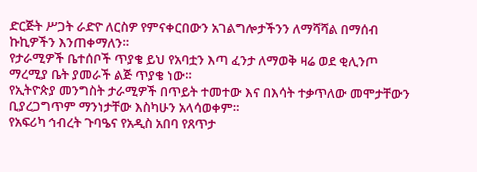ድርጅት ሥጋት ራድዮ ለርስዎ የምናቀርበውን አገልግሎታችንን ለማሻሻል በማሰብ ኩኪዎችን እንጠቀማለን።
የታራሚዎች ቤተሰቦች ጥያቄ ይህ የአባቷን እጣ ፈንታ ለማወቅ ዛሬ ወደ ቂሊንጦ ማረሚያ ቤት ያመራች ልጅ ጥያቄ ነው።
የኢትዮጵያ መንግስት ታራሚዎች በጥይት ተመተው እና በእሳት ተቃጥለው መሞታቸውን ቢያረጋግጥም ማንነታቸው እስካሁን አላሳወቀም።
የአፍሪካ ኅብረት ጉባዔና የአዲስ አበባ የጸጥታ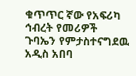ቁጥጥር ኛው የአፍሪካ ኅብረት የመሪዎች ጉባኤን የምታስተናግደዉ አዲስ አበባ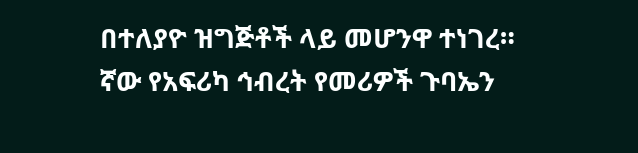በተለያዮ ዝግጅቶች ላይ መሆንዋ ተነገረ።
ኛው የአፍሪካ ኅብረት የመሪዎች ጉባኤን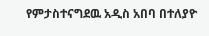የምታስተናግደዉ አዲስ አበባ በተለያዮ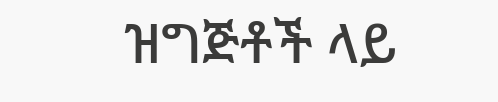ዝግጅቶች ላይ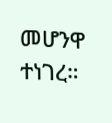መሆንዋ ተነገረ።